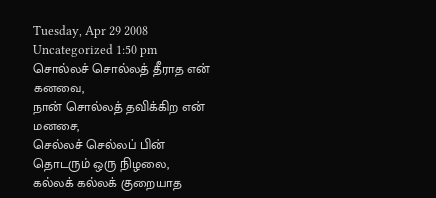Tuesday, Apr 29 2008
Uncategorized 1:50 pm
சொல்லச் சொல்லத் தீராத என் கனவை,
நான் சொல்லத் தவிக்கிற என் மனசை,
செல்லச் செல்லப் பின் தொடரும் ஒரு நிழலை,
கல்லக் கல்லக் குறையாத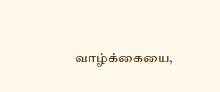வாழ்க்கையை,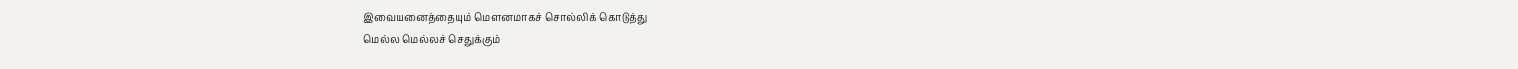இவையனைத்தையும் மௌனமாகச் சொல்லிக் கொடுத்து
மெல்ல மெல்லச் செதுக்கும்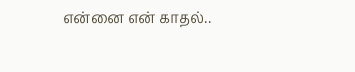என்னை என் காதல்..